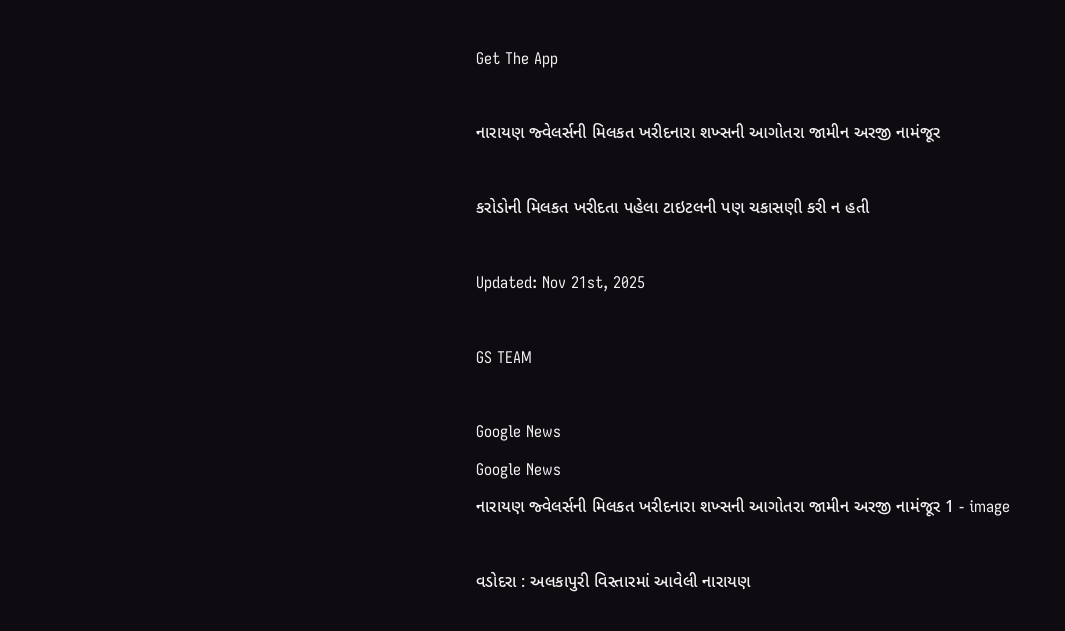Get The App

નારાયણ જ્વેલર્સની મિલકત ખરીદનારા શખ્સની આગોતરા જામીન અરજી નામંજૂર

કરોડોની મિલકત ખરીદતા પહેલા ટાઇટલની પણ ચકાસણી કરી ન હતી

Updated: Nov 21st, 2025

GS TEAM

Google News
Google News
નારાયણ જ્વેલર્સની મિલકત ખરીદનારા શખ્સની આગોતરા જામીન અરજી નામંજૂર 1 - image

વડોદરા : અલકાપુરી વિસ્તારમાં આવેલી નારાયણ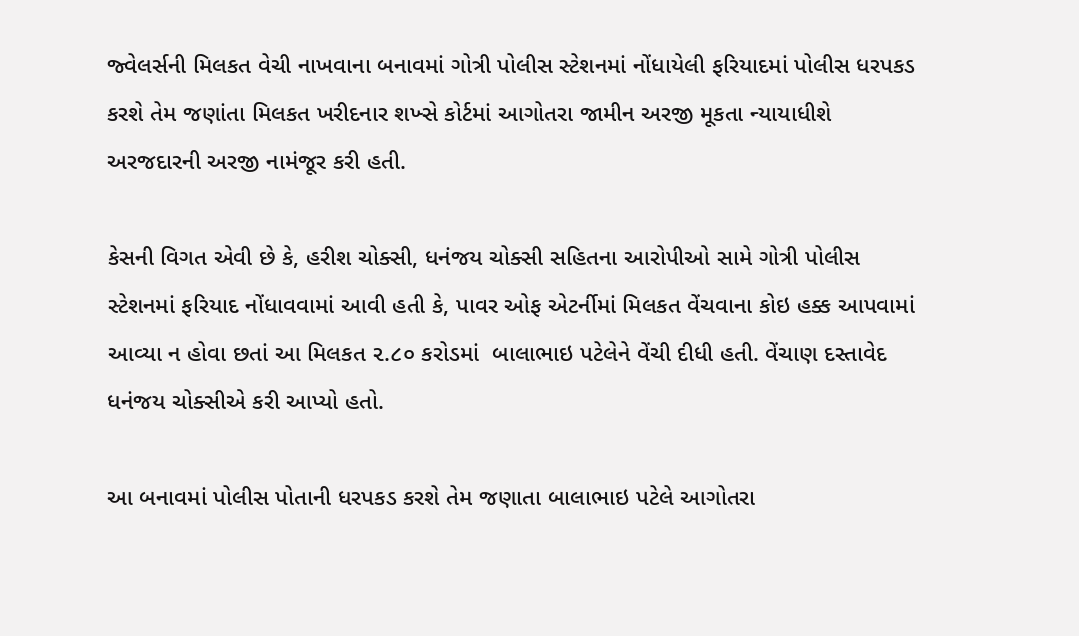જ્વેલર્સની મિલકત વેચી નાખવાના બનાવમાં ગોત્રી પોલીસ સ્ટેશનમાં નોંધાયેલી ફરિયાદમાં પોલીસ ધરપકડ કરશે તેમ જણાંતા મિલકત ખરીદનાર શખ્સે કોર્ટમાં આગોતરા જામીન અરજી મૂકતા ન્યાયાધીશે અરજદારની અરજી નામંજૂર કરી હતી.

કેસની વિગત એવી છે કે, હરીશ ચોક્સી, ધનંજય ચોક્સી સહિતના આરોપીઓ સામે ગોત્રી પોલીસ સ્ટેશનમાં ફરિયાદ નોંધાવવામાં આવી હતી કે, પાવર ઓફ એટર્નીમાં મિલકત વેંચવાના કોઇ હક્ક આપવામાં આવ્યા ન હોવા છતાં આ મિલકત ૨.૮૦ કરોડમાં  બાલાભાઇ પટેલેને વેંચી દીધી હતી. વેંચાણ દસ્તાવેદ ધનંજય ચોક્સીએ કરી આપ્યો હતો.

આ બનાવમાં પોલીસ પોતાની ધરપકડ કરશે તેમ જણાતા બાલાભાઇ પટેલે આગોતરા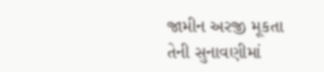જામીન અરજી મૂકતા તેની સુનાવણીમાં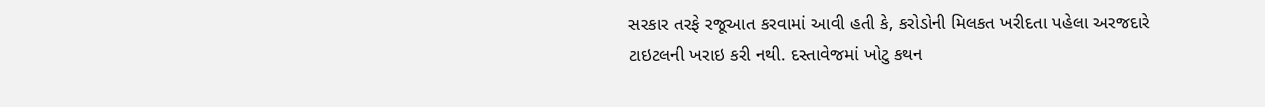સરકાર તરફે રજૂઆત કરવામાં આવી હતી કે, કરોડોની મિલકત ખરીદતા પહેલા અરજદારે ટાઇટલની ખરાઇ કરી નથી. દસ્તાવેજમાં ખોટુ કથન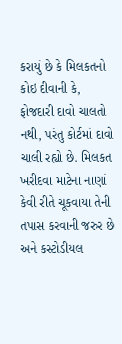કરાયું છે કે મિલકતનો કોઇ દીવાની કે, ફોજદારી દાવો ચાલતો નથી, પરંતુ કોર્ટમાં દાવો ચાલી રહ્યો છે. મિલકત ખરીદવા માટેના નાણાં કેવી રીતે ચૂકવાયા તેની તપાસ કરવાની જરુર છે અને કસ્ટોડીયલ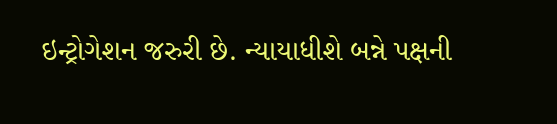ઇન્ટ્રોગેશન જરુરી છે. ન્યાયાધીશે બન્ને પક્ષની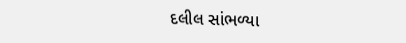દલીલ સાંભળ્યા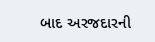બાદ અરજદારની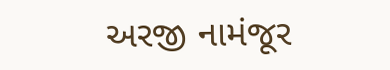અરજી નામંજૂર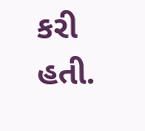કરી હતી.